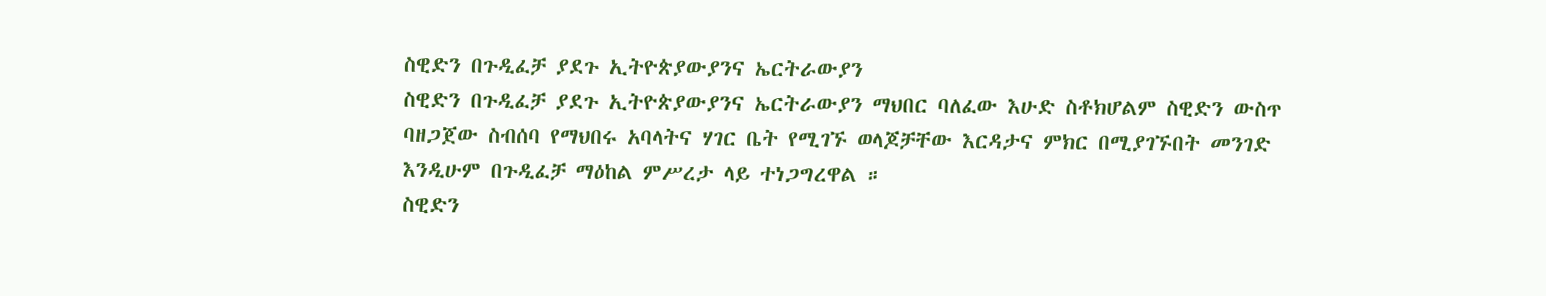ስዊድን በጉዲፈቻ ያደጉ ኢትዮጵያውያንና ኤርትራውያን
ስዊድን በጉዲፈቻ ያደጉ ኢትዮጵያውያንና ኤርትራውያን ማህበር ባለፈው እሁድ ስቶክሆልም ስዊድን ውስጥ ባዘጋጀው ስብሰባ የማህበሩ አባላትና ሃገር ቤት የሚገኙ ወላጆቻቸው እርዳታና ምክር በሚያገኙበት መንገድ እንዲሁም በጉዲፈቻ ማዕከል ምሥረታ ላይ ተነጋግረዋል ።
ስዊድን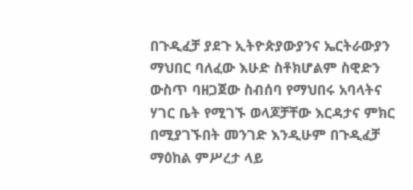በጉዲፈቻ ያደጉ ኢትዮጵያውያንና ኤርትራውያን ማህበር ባለፈው እሁድ ስቶክሆልም ስዊድን ውስጥ ባዘጋጀው ስብሰባ የማህበሩ አባላትና ሃገር ቤት የሚገኙ ወላጆቻቸው እርዳታና ምክር በሚያገኙበት መንገድ እንዲሁም በጉዲፈቻ ማዕከል ምሥረታ ላይ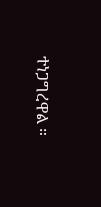ተነጋግረዋል ።